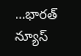…భారత్ న్యూస్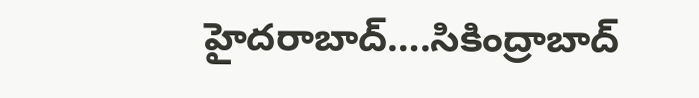హైదరాబాద్….సికింద్రాబాద్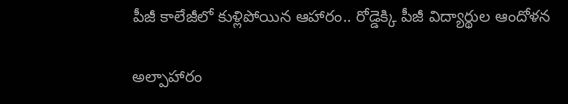పీజీ కాలేజీలో కుళ్లిపోయిన ఆహారం.. రోడ్డెక్కి పీజీ విద్యార్థుల ఆందోళన

అల్పాహారం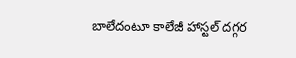బాలేదంటూ కాలేజీ హాస్టల్ దగ్గర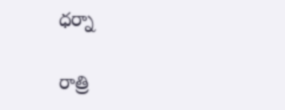ధర్నా

రాత్రి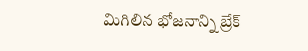మిగిలిన భోజనాన్ని బ్రేక్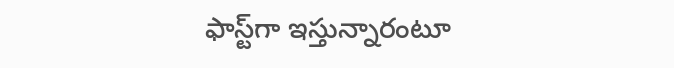ఫాస్ట్‌గా ఇస్తున్నారంటూ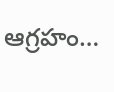ఆగ్రహం…